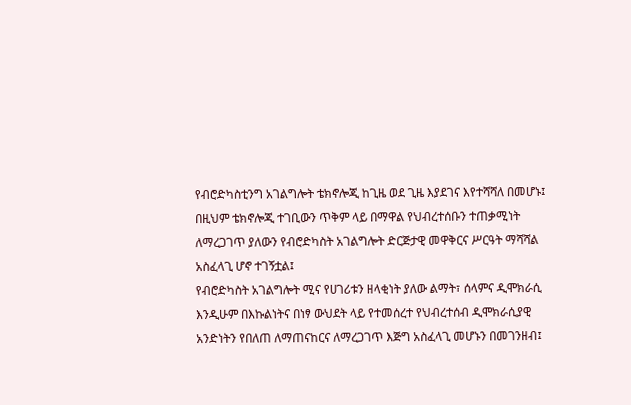የብሮድካስቲንግ አገልግሎት ቴክኖሎጂ ከጊዜ ወደ ጊዜ እያደገና እየተሻሻለ በመሆኑ፤ በዚህም ቴክኖሎጂ ተገቢውን ጥቅም ላይ በማዋል የህብረተሰቡን ተጠቃሚነት ለማረጋገጥ ያለውን የብሮድካስት አገልግሎት ድርጅታዊ መዋቅርና ሥርዓት ማሻሻል አስፈላጊ ሆኖ ተገኝቷል፤
የብሮድካስት አገልግሎት ሚና የሀገሪቱን ዘላቂነት ያለው ልማት፣ ሰላምና ዲሞክራሲ እንዲሁም በእኩልነትና በነፃ ውህደት ላይ የተመሰረተ የህብረተሰብ ዲሞክራሲያዊ አንድነትን የበለጠ ለማጠናከርና ለማረጋገጥ እጅግ አስፈላጊ መሆኑን በመገንዘብ፤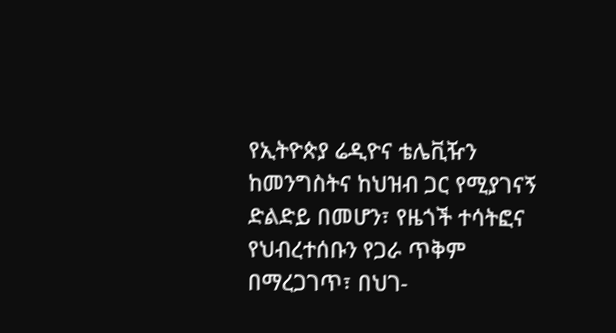የኢትዮጵያ ሬዲዮና ቴሌቪዥን ከመንግስትና ከህዝብ ጋር የሚያገናኝ ድልድይ በመሆን፣ የዜጎች ተሳትፎና የህብረተሰቡን የጋራ ጥቅም በማረጋገጥ፣ በህገ-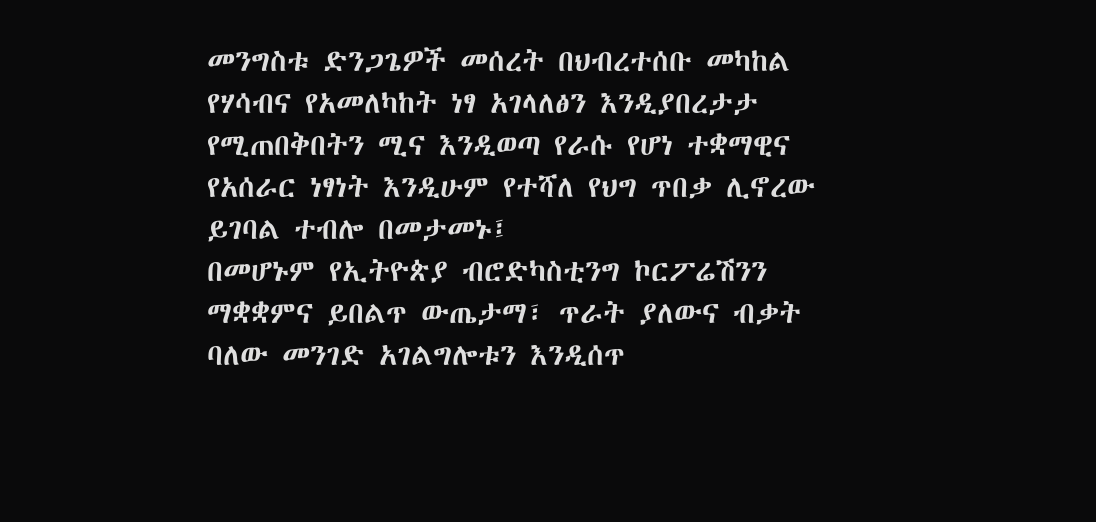መንግስቱ ድንጋጌዎች መሰረት በህብረተሰቡ መካከል የሃሳብና የአመለካከት ነፃ አገላለፅን እንዲያበረታታ የሚጠበቅበትን ሚና እንዲወጣ የራሱ የሆነ ተቋማዊና የአሰራር ነፃነት እንዲሁም የተሻለ የህግ ጥበቃ ሊኖረው ይገባል ተብሎ በመታመኑ፤
በመሆኑም የኢትዮጵያ ብሮድካስቲንግ ኮርፖሬሽንን ማቋቋምና ይበልጥ ውጤታማ፣ ጥራት ያለውና ብቃት ባለው መንገድ አገልግሎቱን እንዲሰጥ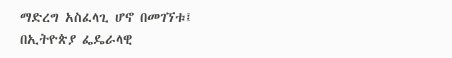ማድረግ አስፈላጊ ሆኖ በመገኘቱ፤
በኢትዮጵያ ፌዴራላዊ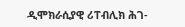ዲሞክራሲያዊ ሪፐብሊክ ሕገ-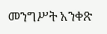መንግሥት አንቀጽ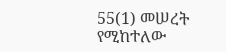55(1) መሠረት የሚከተለው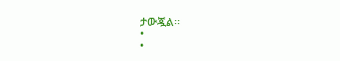ታውጇል፡፡
•
•